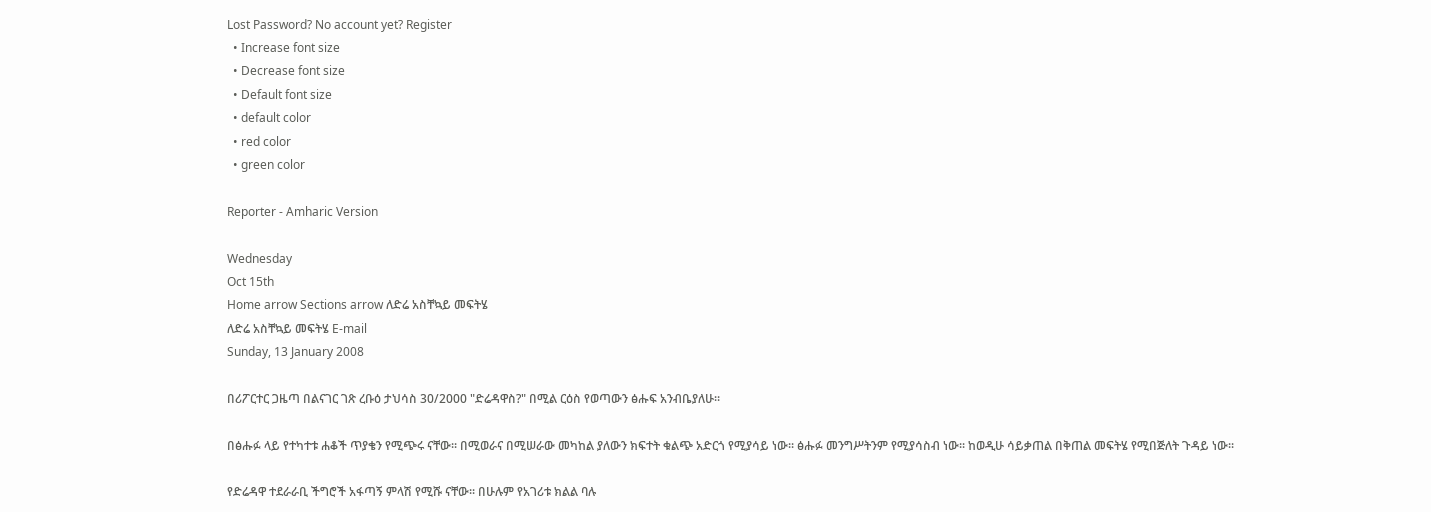Lost Password? No account yet? Register
  • Increase font size
  • Decrease font size
  • Default font size
  • default color
  • red color
  • green color

Reporter - Amharic Version

Wednesday
Oct 15th
Home arrow Sections arrow ለድሬ አስቸኳይ መፍትሄ
ለድሬ አስቸኳይ መፍትሄ E-mail
Sunday, 13 January 2008

በሪፖርተር ጋዜጣ በልናገር ገጽ ረቡዕ ታህሳስ 30/2000 "ድሬዳዋስ?" በሚል ርዕስ የወጣውን ፅሑፍ አንብቤያለሁ፡፡

በፅሑፉ ላይ የተካተቱ ሐቆች ጥያቄን የሚጭሩ ናቸው፡፡ በሚወራና በሚሠራው መካከል ያለውን ክፍተት ቁልጭ አድርጎ የሚያሳይ ነው፡፡ ፅሑፉ መንግሥትንም የሚያሳስብ ነው፡፡ ከወዲሁ ሳይቃጠል በቅጠል መፍትሄ የሚበጅለት ጉዳይ ነው፡፡

የድሬዳዋ ተደራራቢ ችግሮች አፋጣኝ ምላሽ የሚሹ ናቸው፡፡ በሁሉም የአገሪቱ ክልል ባሉ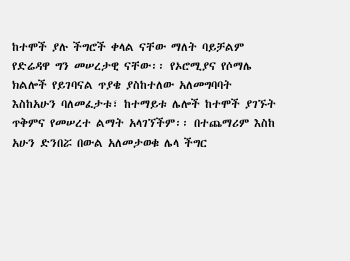ከተሞች ያሉ ችግሮች ቀላል ናቸው ማለት ባይቻልም የድሬዳዋ ግን መሠረታዊ ናቸው፡፡ የኦሮሚያና የሶማሌ ክልሎች የይገባናል ጥያቄ ያስከተለው አለመግባባት እስከአሁን ባለመፈታቱ፣ ከተማይቱ ሌሎች ከተሞች ያገኙት ጥቅምና የመሠረተ ልማት አላገኘችም፡፡ በተጨማሪም እስከ አሁን ድንበሯ በውል አለመታወቁ ሌላ ችግር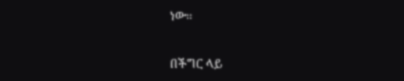ነው፡፡

በችግር ላይ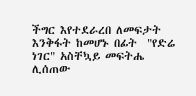ችግር እየተደራረበ ለመፍታት እንቅፋት ከመሆኑ በፊት  "የድሬ ነገር" አስቸኳይ መፍትሔ ሊሰጠው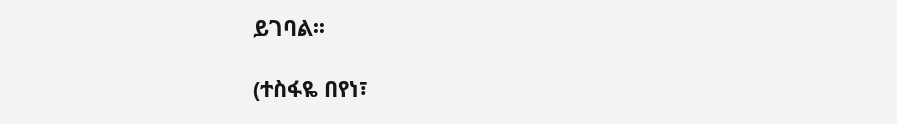ይገባል፡፡

(ተስፋዬ በየነ፣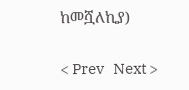ከመሿለኪያ)


< Prev   Next >